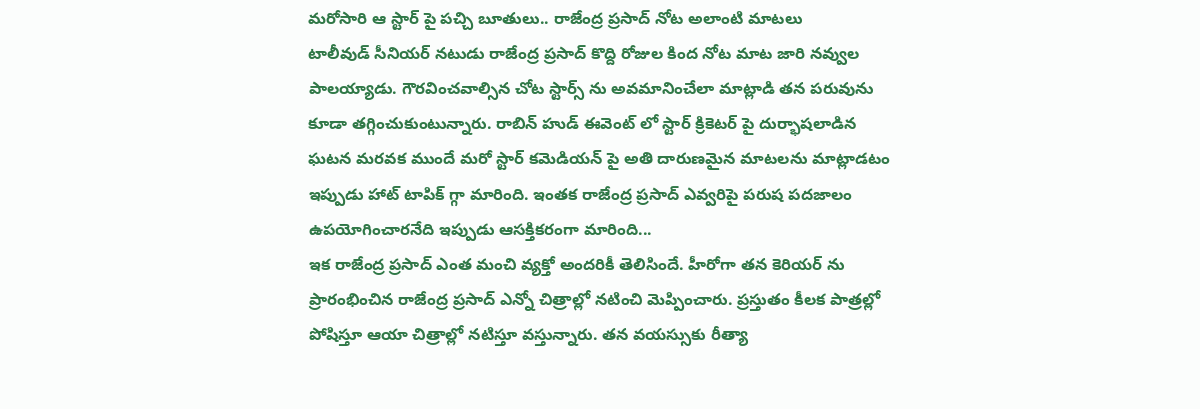మరోసారి ఆ స్టార్ పై పచ్చి బూతులు.. రాజేంద్ర ప్రసాద్ నోట అలాంటి మాటలు
టాలీవుడ్ సీనియర్ నటుడు రాజేంద్ర ప్రసాద్ కొద్ది రోజుల కింద నోట మాట జారి నవ్వుల పాలయ్యాడు. గౌరవించవాల్సిన చోట స్టార్స్ ను అవమానించేలా మాట్లాడి తన పరువును కూడా తగ్గించుకుంటున్నారు. రాబిన్ హుడ్ ఈవెంట్ లో స్టార్ క్రికెటర్ పై దుర్భాషలాడిన ఘటన మరవక ముందే మరో స్టార్ కమెడియన్ పై అతి దారుణమైన మాటలను మాట్లాడటం ఇప్పుడు హాట్ టాపిక్ గ్గా మారింది. ఇంతక రాజేంద్ర ప్రసాద్ ఎవ్వరిపై పరుష పదజాలం ఉపయోగించారనేది ఇప్పుడు ఆసక్తికరంగా మారింది...
ఇక రాజేంద్ర ప్రసాద్ ఎంత మంచి వ్యక్తో అందరికీ తెలిసిందే. హీరోగా తన కెరియర్ ను ప్రారంభించిన రాజేంద్ర ప్రసాద్ ఎన్నో చిత్రాల్లో నటించి మెప్పించారు. ప్రస్తుతం కీలక పాత్రల్లో పోషిస్తూ ఆయా చిత్రాల్లో నటిస్తూ వస్తున్నారు. తన వయస్సుకు రీత్యా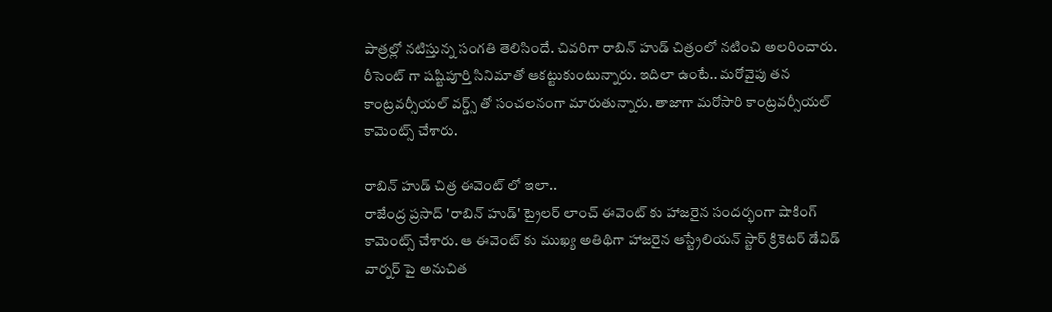పాత్రల్లో నటిస్తున్న సంగతి తెలిసిందే. చివరిగా రాబిన్ హుడ్ చిత్రంలో నటించి అలరించారు. రీసెంట్ గా షష్టిపూర్తి సినిమాతో ఆకట్టుకుంటున్నారు. ఇదిలా ఉంటే.. మరోవైపు తన కాంట్రవర్సీయల్ వర్డ్స్ తో సంచలనంగా మారుతున్నారు. తాజాగా మరోసారి కాంట్రవర్సీయల్ కామెంట్స్ చేశారు.

రాబిన్ హుడ్ చిత్ర ఈవెంట్ లో ఇలా..
రాజేంద్ర ప్రసాద్ 'రాబిన్ హుడ్' ట్రైలర్ లాంచ్ ఈవెంట్ కు హాజరైన సందర్భంగా షాకింగ్ కామెంట్స్ చేశారు. ఆ ఈవెంట్ కు ముఖ్య అతిథిగా హాజరైన ఆస్ట్రేలియన్ స్టార్ క్రికెటర్ డేవిడ్ వార్నర్ పై అనుచిత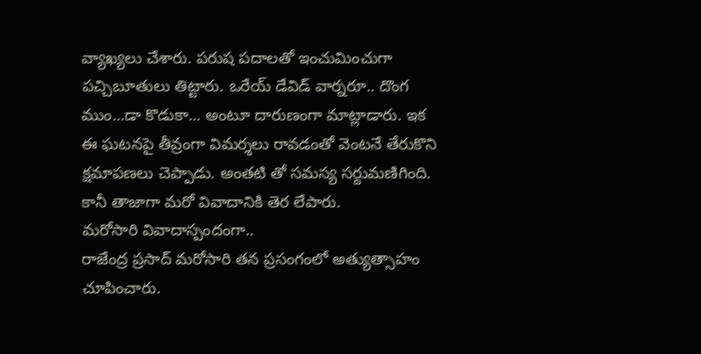వ్యాఖ్యలు చేశారు. పరుష పదాలతో ఇంచుమించుగా పచ్చిబూతులు తిట్టారు. ఒరేయ్ డేవిడ్ వార్నరూ.. దొంగ ముం...డా కొడుకా... అంటూ దారుణంగా మాట్లాడారు. ఇక ఈ ఘటనపై తీవ్రంగా విమర్శలు రావడంతో వెంటనే తేరుకొని క్షమాపణలు చెప్పాడు. అంతటి తో సమస్య సర్దుమణిగింది. కానీ తాజాగా మరో వివాదానికి తెర లేపారు.
మరోసారి వివాదాస్పందంగా..
రాజేంద్ర ప్రసాద్ మరోసారి తన ప్రసంగంలో అత్యుత్సాహం చూపించారు.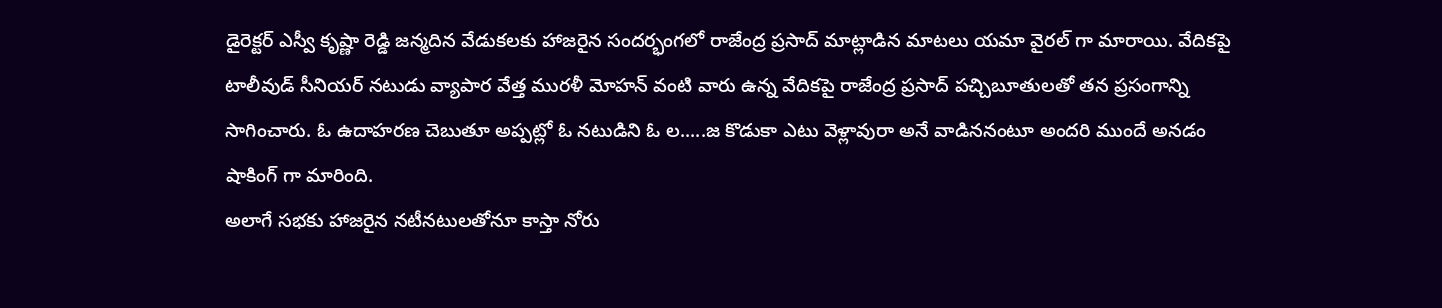డైరెక్టర్ ఎస్వీ కృష్ణా రెడ్డి జన్మదిన వేడుకలకు హాజరైన సందర్భంగలో రాజేంద్ర ప్రసాద్ మాట్లాడిన మాటలు యమా వైరల్ గా మారాయి. వేదికపై టాలీవుడ్ సీనియర్ నటుడు వ్యాపార వేత్త మురళీ మోహన్ వంటి వారు ఉన్న వేదికపై రాజేంద్ర ప్రసాద్ పచ్చిబూతులతో తన ప్రసంగాన్ని సాగించారు. ఓ ఉదాహరణ చెబుతూ అప్పట్లో ఓ నటుడిని ఓ ల.....జ కొడుకా ఎటు వెళ్లావురా అనే వాడిననంటూ అందరి ముందే అనడం షాకింగ్ గా మారింది.
అలాగే సభకు హాజరైన నటీనటులతోనూ కాస్తా నోరు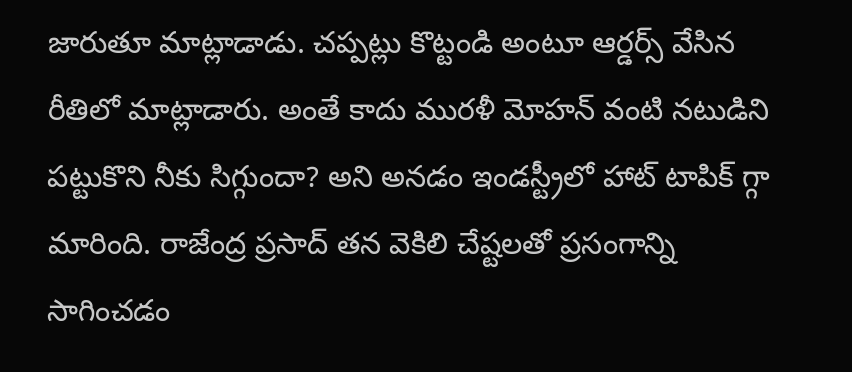జారుతూ మాట్లాడాడు. చప్పట్లు కొట్టండి అంటూ ఆర్డర్స్ వేసిన రీతిలో మాట్లాడారు. అంతే కాదు మురళీ మోహన్ వంటి నటుడిని పట్టుకొని నీకు సిగ్గుందా? అని అనడం ఇండస్ట్రీలో హాట్ టాపిక్ గ్గా మారింది. రాజేంద్ర ప్రసాద్ తన వెకిలి చేష్టలతో ప్రసంగాన్ని సాగించడం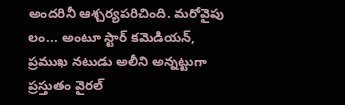అందరినీ ఆశ్చర్యపరిచింది. మరోవైపు లం... అంటూ స్టార్ కమెడియన్, ప్రముఖ నటుడు అలీని అన్నట్టుగా ప్రస్తుతం వైరల్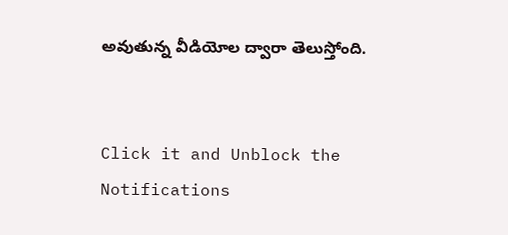అవుతున్న వీడియోల ద్వారా తెలుస్తోంది.


Click it and Unblock the Notifications